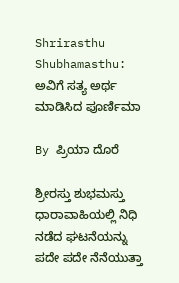Shrirasthu Shubhamasthu: ಅವಿಗೆ ಸತ್ಯ ಅರ್ಥ ಮಾಡಿಸಿದ ಪೂರ್ಣಿಮಾ

By ಪ್ರಿಯಾ ದೊರೆ

ಶ್ರೀರಸ್ತು ಶುಭಮಸ್ತು ಧಾರಾವಾಹಿಯಲ್ಲಿ ನಿಧಿ ನಡೆದ ಘಟನೆಯನ್ನು ಪದೇ ಪದೇ ನೆನೆಯುತ್ತಾ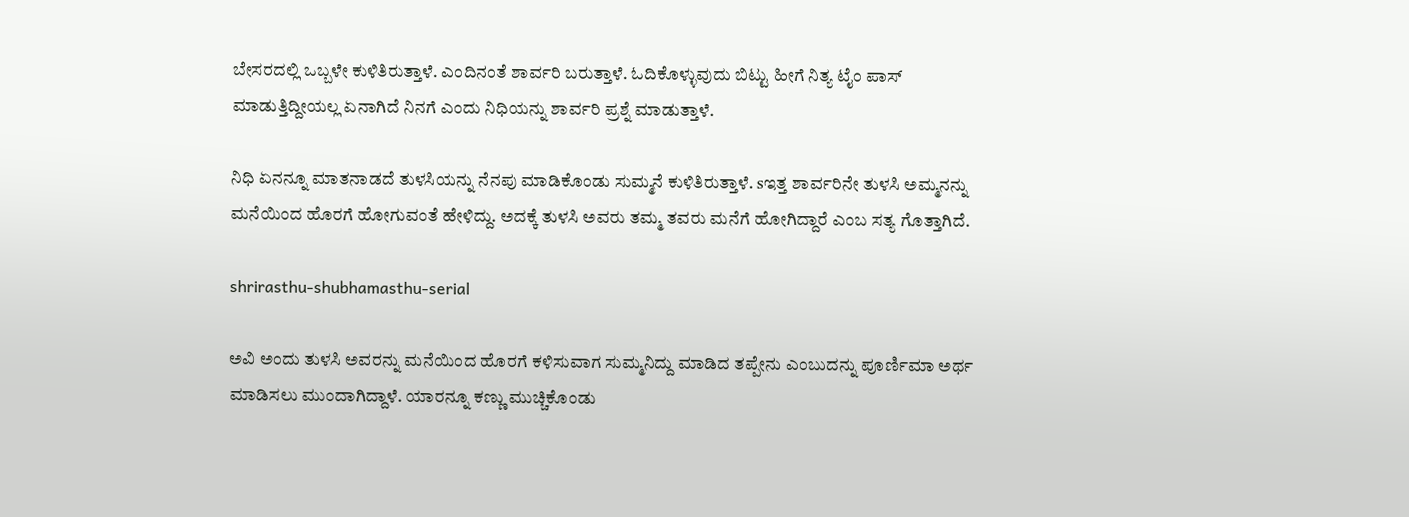ಬೇಸರದಲ್ಲಿ ಒಬ್ಬಳೇ ಕುಳಿತಿರುತ್ತಾಳೆ. ಎಂದಿನಂತೆ ಶಾರ್ವರಿ ಬರುತ್ತಾಳೆ. ಓದಿಕೊಳ್ಳುವುದು ಬಿಟ್ಟು ಹೀಗೆ ನಿತ್ಯ ಟೈಂ ಪಾಸ್ ಮಾಡುತ್ತಿದ್ದೀಯಲ್ಲ ಏನಾಗಿದೆ ನಿನಗೆ ಎಂದು ನಿಧಿಯನ್ನು ಶಾರ್ವರಿ ಪ್ರಶ್ನೆ ಮಾಡುತ್ತಾಳೆ.

ನಿಧಿ ಏನನ್ನೂ ಮಾತನಾಡದೆ ತುಳಸಿಯನ್ನು ನೆನಪು ಮಾಡಿಕೊಂಡು ಸುಮ್ಮನೆ ಕುಳಿತಿರುತ್ತಾಳೆ. sಇತ್ತ ಶಾರ್ವರಿನೇ ತುಳಸಿ ಅಮ್ಮನನ್ನು ಮನೆಯಿಂದ ಹೊರಗೆ ಹೋಗುವಂತೆ ಹೇಳಿದ್ದು. ಅದಕ್ಕೆ ತುಳಸಿ ಅವರು ತಮ್ಮ ತವರು ಮನೆಗೆ ಹೋಗಿದ್ದಾರೆ ಎಂಬ ಸತ್ಯ ಗೊತ್ತಾಗಿದೆ.

shrirasthu-shubhamasthu-serial

ಅವಿ ಅಂದು ತುಳಸಿ ಅವರನ್ನು ಮನೆಯಿಂದ ಹೊರಗೆ ಕಳಿಸುವಾಗ ಸುಮ್ಮನಿದ್ದು ಮಾಡಿದ ತಪ್ಪೇನು ಎಂಬುದನ್ನು ಪೂರ್ಣಿಮಾ ಅರ್ಥ ಮಾಡಿಸಲು ಮುಂದಾಗಿದ್ದಾಳೆ. ಯಾರನ್ನೂ ಕಣ್ಣು ಮುಚ್ಚಿಕೊಂಡು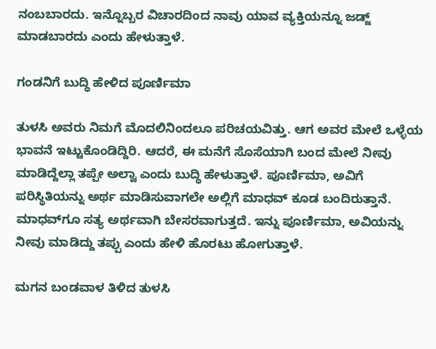ನಂಬಬಾರದು. ಇನ್ನೊಬ್ಬರ ವಿಚಾರದಿಂದ ನಾವು ಯಾವ ವ್ಯಕ್ತಿಯನ್ನೂ ಜಡ್ಜ್ ಮಾಡಬಾರದು ಎಂದು ಹೇಳುತ್ತಾಳೆ.

ಗಂಡನಿಗೆ ಬುದ್ಧಿ ಹೇಳಿದ ಪೂರ್ಣಿಮಾ

ತುಳಸಿ ಅವರು ನಿಮಗೆ ಮೊದಲಿನಿಂದಲೂ ಪರಿಚಯವಿತ್ತು. ಆಗ ಅವರ ಮೇಲೆ ಒಳ್ಳೆಯ ಭಾವನೆ ಇಟ್ಟುಕೊಂಡಿದ್ದಿರಿ. ಆದರೆ, ಈ ಮನೆಗೆ ಸೊಸೆಯಾಗಿ ಬಂದ ಮೇಲೆ ನೀವು ಮಾಡಿದ್ದೆಲ್ಲಾ ತಪ್ಪೇ ಅಲ್ವಾ ಎಂದು ಬುದ್ಧಿ ಹೇಳುತ್ತಾಳೆ. ಪೂರ್ಣಿಮಾ, ಅವಿಗೆ ಪರಿಸ್ಥಿತಿಯನ್ನು ಅರ್ಥ ಮಾಡಿಸುವಾಗಲೇ ಅಲ್ಲಿಗೆ ಮಾಧವ್ ಕೂಡ ಬಂದಿರುತ್ತಾನೆ. ಮಾಧವ್‌ಗೂ ಸತ್ಯ ಅರ್ಥವಾಗಿ ಬೇಸರವಾಗುತ್ತದೆ. ಇನ್ನು ಪೂರ್ಣಿಮಾ, ಅವಿಯನ್ನು ನೀವು ಮಾಡಿದ್ದು ತಪ್ಪು ಎಂದು ಹೇಳಿ ಹೊರಟು ಹೋಗುತ್ತಾಳೆ.

ಮಗನ ಬಂಡವಾಳ ತಿಳಿದ ತುಳಸಿ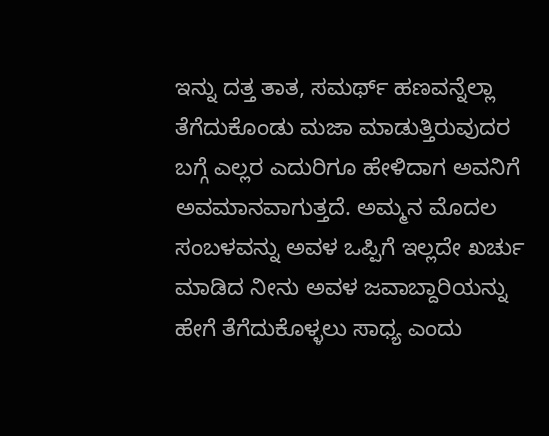ಇನ್ನು ದತ್ತ ತಾತ, ಸಮರ್ಥ್ ಹಣವನ್ನೆಲ್ಲಾ ತೆಗೆದುಕೊಂಡು ಮಜಾ ಮಾಡುತ್ತಿರುವುದರ ಬಗ್ಗೆ ಎಲ್ಲರ ಎದುರಿಗೂ ಹೇಳಿದಾಗ ಅವನಿಗೆ ಅವಮಾನವಾಗುತ್ತದೆ. ಅಮ್ಮನ ಮೊದಲ ಸಂಬಳವನ್ನು ಅವಳ ಒಪ್ಪಿಗೆ ಇಲ್ಲದೇ ಖರ್ಚು ಮಾಡಿದ ನೀನು ಅವಳ ಜವಾಬ್ದಾರಿಯನ್ನು ಹೇಗೆ ತೆಗೆದುಕೊಳ್ಳಲು ಸಾಧ್ಯ ಎಂದು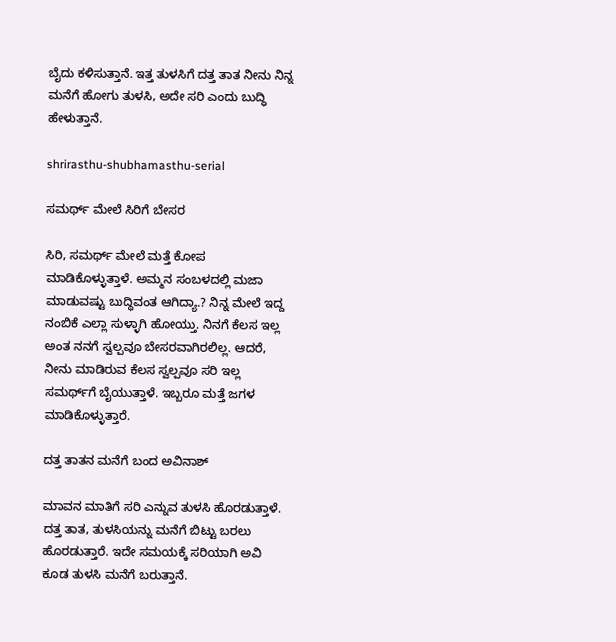ಬೈದು ಕಳಿಸುತ್ತಾನೆ. ಇತ್ತ ತುಳಸಿಗೆ ದತ್ತ ತಾತ ನೀನು ನಿನ್ನ ಮನೆಗೆ ಹೋಗು ತುಳಸಿ, ಅದೇ ಸರಿ ಎಂದು ಬುದ್ಧಿ ಹೇಳುತ್ತಾನೆ.

shrirasthu-shubhamasthu-serial

ಸಮರ್ಥ್ ಮೇಲೆ ಸಿರಿಗೆ ಬೇಸರ

ಸಿರಿ, ಸಮರ್ಥ್ ಮೇಲೆ ಮತ್ತೆ ಕೋಪ ಮಾಡಿಕೊಳ್ಳುತ್ತಾಳೆ. ಅಮ್ಮನ ಸಂಬಳದಲ್ಲಿ ಮಜಾ ಮಾಡುವಷ್ಟು ಬುದ್ಧಿವಂತ ಆಗಿದ್ಯಾ.? ನಿನ್ನ ಮೇಲೆ ಇದ್ದ ನಂಬಿಕೆ ಎಲ್ಲಾ ಸುಳ್ಳಾಗಿ ಹೋಯ್ತು. ನಿನಗೆ ಕೆಲಸ ಇಲ್ಲ ಅಂತ ನನಗೆ ಸ್ವಲ್ಪವೂ ಬೇಸರವಾಗಿರಲಿಲ್ಲ. ಆದರೆ, ನೀನು ಮಾಡಿರುವ ಕೆಲಸ ಸ್ವಲ್ಪವೂ ಸರಿ ಇಲ್ಲ ಸಮರ್ಥ್‌ಗೆ ಬೈಯುತ್ತಾಳೆ. ಇಬ್ಬರೂ ಮತ್ತೆ ಜಗಳ ಮಾಡಿಕೊಳ್ಳುತ್ತಾರೆ.

ದತ್ತ ತಾತನ ಮನೆಗೆ ಬಂದ ಅವಿನಾಶ್

ಮಾವನ ಮಾತಿಗೆ ಸರಿ ಎನ್ನುವ ತುಳಸಿ ಹೊರಡುತ್ತಾಳೆ. ದತ್ತ ತಾತ, ತುಳಸಿಯನ್ನು ಮನೆಗೆ ಬಿಟ್ಟು ಬರಲು ಹೊರಡುತ್ತಾರೆ. ಇದೇ ಸಮಯಕ್ಕೆ ಸರಿಯಾಗಿ ಅವಿ ಕೂಡ ತುಳಸಿ ಮನೆಗೆ ಬರುತ್ತಾನೆ.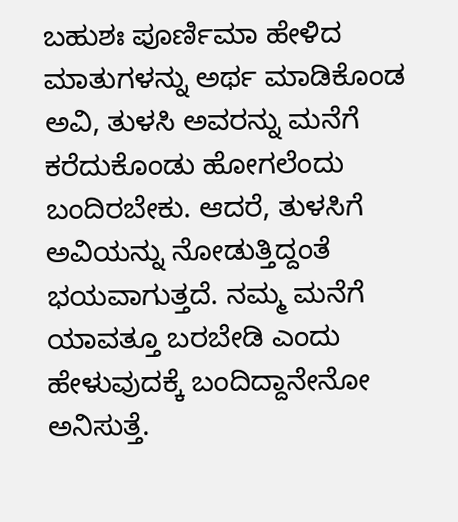ಬಹುಶಃ ಪೂರ್ಣಿಮಾ ಹೇಳಿದ ಮಾತುಗಳನ್ನು ಅರ್ಥ ಮಾಡಿಕೊಂಡ ಅವಿ, ತುಳಸಿ ಅವರನ್ನು ಮನೆಗೆ ಕರೆದುಕೊಂಡು ಹೋಗಲೆಂದು ಬಂದಿರಬೇಕು. ಆದರೆ, ತುಳಸಿಗೆ ಅವಿಯನ್ನು ನೋಡುತ್ತಿದ್ದಂತೆ ಭಯವಾಗುತ್ತದೆ. ನಮ್ಮ ಮನೆಗೆ ಯಾವತ್ತೂ ಬರಬೇಡಿ ಎಂದು ಹೇಳುವುದಕ್ಕೆ ಬಂದಿದ್ದಾನೇನೋ ಅನಿಸುತ್ತೆ.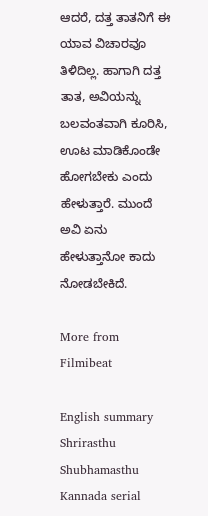ಆದರೆ, ದತ್ತ ತಾತನಿಗೆ ಈ ಯಾವ ವಿಚಾರವೂ ತಿಳಿದಿಲ್ಲ. ಹಾಗಾಗಿ ದತ್ತ ತಾತ, ಅವಿಯನ್ನು ಬಲವಂತವಾಗಿ ಕೂರಿಸಿ, ಊಟ ಮಾಡಿಕೊಂಡೇ ಹೋಗಬೇಕು ಎಂದು ಹೇಳುತ್ತಾರೆ. ಮುಂದೆ ಅವಿ ಏನು ಹೇಳುತ್ತಾನೋ ಕಾದು ನೋಡಬೇಕಿದೆ.

More from Filmibeat

English summary
Shrirasthu Shubhamasthu Kannada serial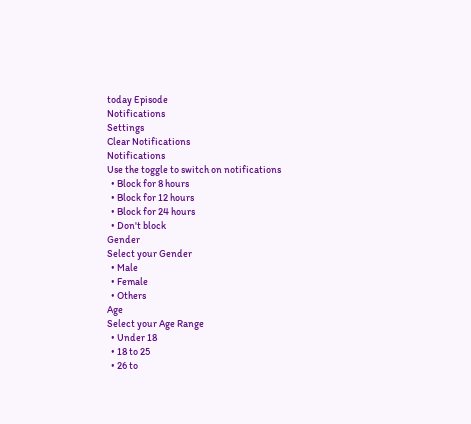today Episode
Notifications
Settings
Clear Notifications
Notifications
Use the toggle to switch on notifications
  • Block for 8 hours
  • Block for 12 hours
  • Block for 24 hours
  • Don't block
Gender
Select your Gender
  • Male
  • Female
  • Others
Age
Select your Age Range
  • Under 18
  • 18 to 25
  • 26 to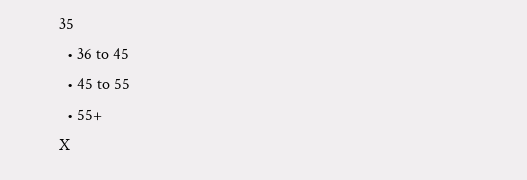35
  • 36 to 45
  • 45 to 55
  • 55+
X